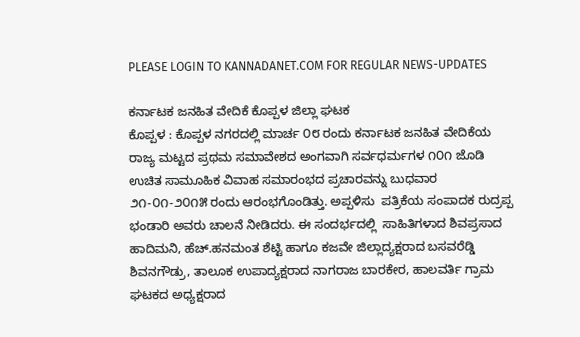PLEASE LOGIN TO KANNADANET.COM FOR REGULAR NEWS-UPDATES

ಕರ್ನಾಟಕ ಜನಹಿತ ವೇದಿಕೆ ಕೊಪ್ಪಳ ಜಿಲ್ಲಾ ಘಟಕ
ಕೊಪ್ಪಳ : ಕೊಪ್ಪಳ ನಗರದಲ್ಲಿ ಮಾರ್ಚ ೦೮ ರಂದು ಕರ್ನಾಟಕ ಜನಹಿತ ವೇದಿಕೆಯ ರಾಜ್ಯ ಮಟ್ಟದ ಪ್ರಥಮ ಸಮಾವೇಶದ ಅಂಗವಾಗಿ ಸರ್ವಧರ್ಮಗಳ ೧೦೧ ಜೊಡಿ ಉಚಿತ ಸಾಮೂಹಿಕ ವಿವಾಹ ಸಮಾರಂಭದ ಪ್ರಚಾರವನ್ನು ಬುಧವಾರ ೨೧-೦೧-೨೦೧೫ ರಂದು ಆರಂಭಗೊಂಡಿತ್ತು. ಅಪ್ಪಳಿಸು  ಪತ್ರಿಕೆಯ ಸಂಪಾದಕ ರುದ್ರಪ್ಪ ಭಂಡಾರಿ ಅವರು ಚಾಲನೆ ನೀಡಿದರು. ಈ ಸಂದರ್ಭದಲ್ಲಿ  ಸಾಹಿತಿಗಳಾದ ಶಿವಪ್ರಸಾದ ಹಾದಿಮನಿ, ಹೆಚ್.ಹನಮಂತ ಶೆಟ್ಟಿ ಹಾಗೂ ಕಜವೇ ಜಿಲ್ಲಾದ್ಯಕ್ಷರಾದ ಬಸವರೆಡ್ಡಿ ಶಿವನಗೌಡ್ರು, ತಾಲೂಕ ಉಪಾದ್ಯಕ್ಷರಾದ ನಾಗರಾಜ ಬಾರಕೇರ, ಹಾಲವರ್ತಿ ಗ್ರಾಮ ಘಟಕದ ಅಧ್ಯಕ್ಷರಾದ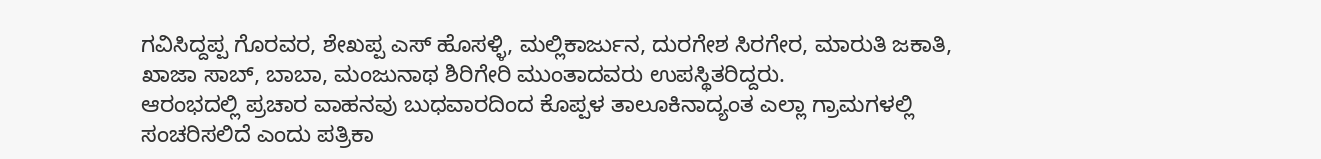ಗವಿಸಿದ್ದಪ್ಪ ಗೊರವರ, ಶೇಖಪ್ಪ ಎಸ್ ಹೊಸಳ್ಳಿ, ಮಲ್ಲಿಕಾರ್ಜುನ, ದುರಗೇಶ ಸಿರಗೇರ, ಮಾರುತಿ ಜಕಾತಿ, ಖಾಜಾ ಸಾಬ್, ಬಾಬಾ, ಮಂಜುನಾಥ ಶಿರಿಗೇರಿ ಮುಂತಾದವರು ಉಪಸ್ಥಿತರಿದ್ದರು.
ಆರಂಭದಲ್ಲಿ ಪ್ರಚಾರ ವಾಹನವು ಬುಧವಾರದಿಂದ ಕೊಪ್ಪಳ ತಾಲೂಕಿನಾದ್ಯಂತ ಎಲ್ಲಾ ಗ್ರಾಮಗಳಲ್ಲಿ ಸಂಚರಿಸಲಿದೆ ಎಂದು ಪತ್ರಿಕಾ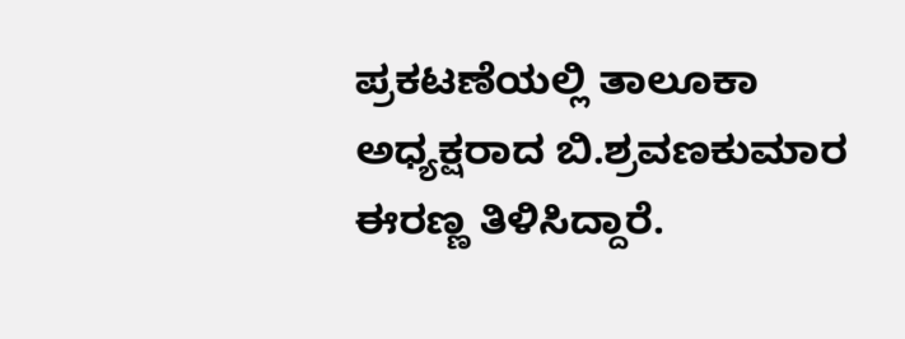ಪ್ರಕಟಣೆಯಲ್ಲಿ ತಾಲೂಕಾ ಅಧ್ಯಕ್ಷರಾದ ಬಿ.ಶ್ರವಣಕುಮಾರ ಈರಣ್ಣ ತಿಳಿಸಿದ್ದಾರೆ.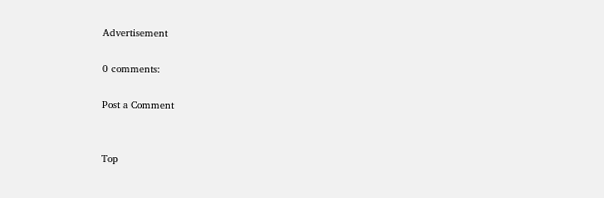Advertisement

0 comments:

Post a Comment


Top